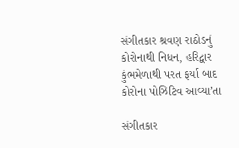સંગીતકાર શ્રવણ રાઠોડનું કોરોનાથી નિધન, હરિદ્વાર કુંભમેળાથી પરત ફર્યા બાદ કોરોના પોઝિટિવ આવ્યા’તા

સંગીતકાર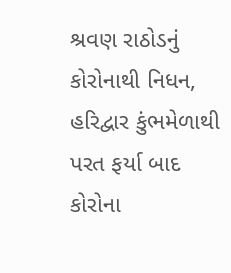શ્રવણ રાઠોડનું કોરોનાથી નિધન, હરિદ્વાર કુંભમેળાથી પરત ફર્યા બાદ કોરોના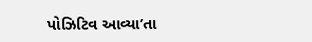પોઝિટિવ આવ્યા’તા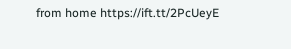from home https://ift.tt/2PcUeyE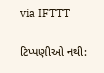via IFTTT

ટિપ્પણીઓ નથી: